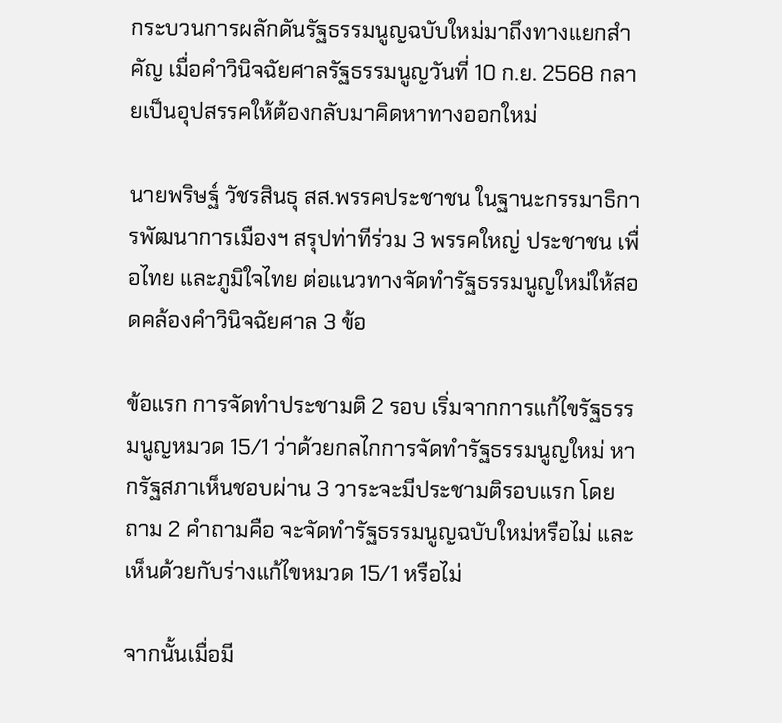กระบวนการผลักดันรัฐธรรมนูญฉบับใหม่มาถึงทางแยกสำคัญ เมื่อคำวินิจฉัยศาลรัฐธรรมนูญวันที่ 10 ก.ย. 2568 กลายเป็นอุปสรรคให้ต้องกลับมาคิดหาทางออกใหม่

นายพริษฐ์ วัชรสินธุ สส.พรรคประชาชน ในฐานะกรรมาธิการพัฒนาการเมืองฯ สรุปท่าทีร่วม 3 พรรคใหญ่ ประชาชน เพื่อไทย และภูมิใจไทย ต่อแนวทางจัดทำรัฐธรรมนูญใหม่ให้สอดคล้องคำวินิจฉัยศาล 3 ข้อ

ข้อแรก การจัดทำประชามติ 2 รอบ เริ่มจากการแก้ไขรัฐธรรมนูญหมวด 15/1 ว่าด้วยกลไกการจัดทำรัฐธรรมนูญใหม่ หากรัฐสภาเห็นชอบผ่าน 3 วาระจะมีประชามติรอบแรก โดยถาม 2 คำถามคือ จะจัดทำรัฐธรรมนูญฉบับใหม่หรือไม่ และเห็นด้วยกับร่างแก้ไขหมวด 15/1 หรือไม่

จากนั้นเมื่อมี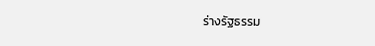ร่างรัฐธรรม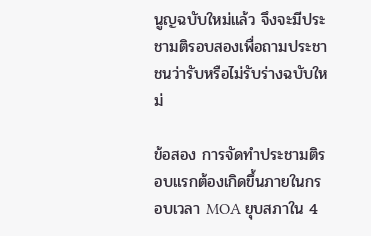นูญฉบับใหม่แล้ว จึงจะมีประชามติรอบสองเพื่อถามประชาชนว่ารับหรือไม่รับร่างฉบับใหม่

ข้อสอง การจัดทำประชามติรอบแรกต้องเกิดขึ้นภายในกรอบเวลา MOA ยุบสภาใน 4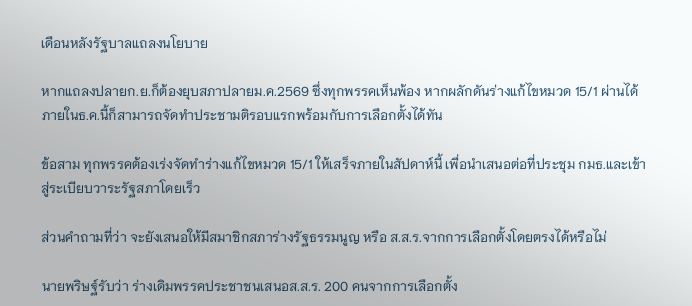เดือนหลังรัฐบาลแถลงนโยบาย

หากแถลงปลายก.ย.ก็ต้องยุบสภาปลายม.ค.2569 ซึ่งทุกพรรคเห็นพ้อง หากผลักดันร่างแก้ไขหมวด 15/1 ผ่านได้ภายในธ.ค.นี้ก็สามารถจัดทำประชามติรอบแรกพร้อมกับการเลือกตั้งได้ทัน

ข้อสาม ทุกพรรคต้องเร่งจัดทำร่างแก้ไขหมวด 15/1 ให้เสร็จภายในสัปดาห์นี้ เพื่อนำเสนอต่อที่ประชุม กมธ.และเข้าสู่ระเบียบวาระรัฐสภาโดยเร็ว

ส่วนคำถามที่ว่า จะยังเสนอให้มีสมาชิกสภาร่างรัฐธรรมนูญ หรือ ส.ส.ร.จากการเลือกตั้งโดยตรงได้หรือไม่

นายพริษฐ์รับว่า ร่างเดิมพรรคประชาชนเสนอส.ส.ร. 200 คนจากการเลือกตั้ง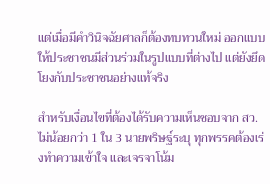แต่เมื่อมีคำวินิจฉัยศาลก็ต้องทบทวนใหม่ ออกแบบให้ประชาชนมีส่วนร่วมในรูปแบบที่ต่างไป แต่ยังยึดโยงกับประชาชนอย่างแท้จริง

สำหรับเงื่อนไขที่ต้องได้รับความเห็นชอบจาก สว.ไม่น้อยกว่า 1 ใน 3 นายพริษฐ์ระบุ ทุกพรรคต้องเร่งทำความเข้าใจ และเจรจาโน้ม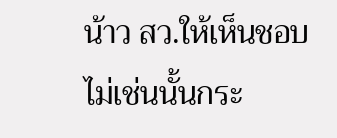น้าว สว.ให้เห็นชอบ ไม่เช่นนั้นกระ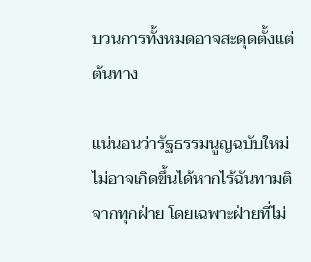บวนการทั้งหมดอาจสะดุดตั้งแต่ต้นทาง

แน่นอนว่ารัฐธรรมนูญฉบับใหม่ไม่อาจเกิดขึ้นได้หากไร้ฉันทามติจากทุกฝ่าย โดยเฉพาะฝ่ายที่ไม่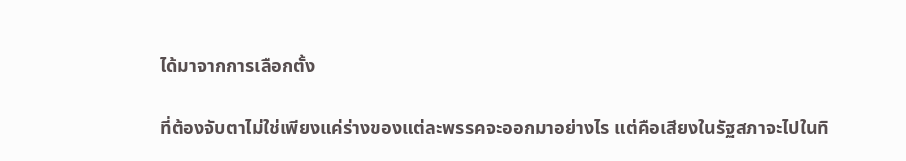ได้มาจากการเลือกตั้ง

ที่ต้องจับตาไม่ใช่เพียงแค่ร่างของแต่ละพรรคจะออกมาอย่างไร แต่คือเสียงในรัฐสภาจะไปในทิ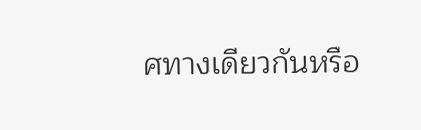ศทางเดียวกันหรือ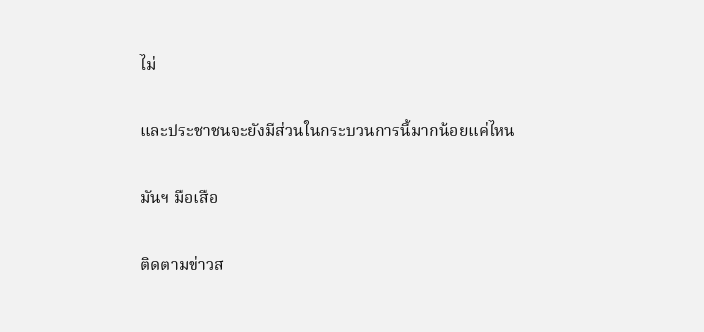ไม่

และประชาชนจะยังมีส่วนในกระบวนการนี้มากน้อยแค่ไหน

มันฯ มือเสือ

ติดตามข่าวส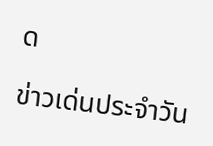ด

ข่าวเด่นประจำวัน